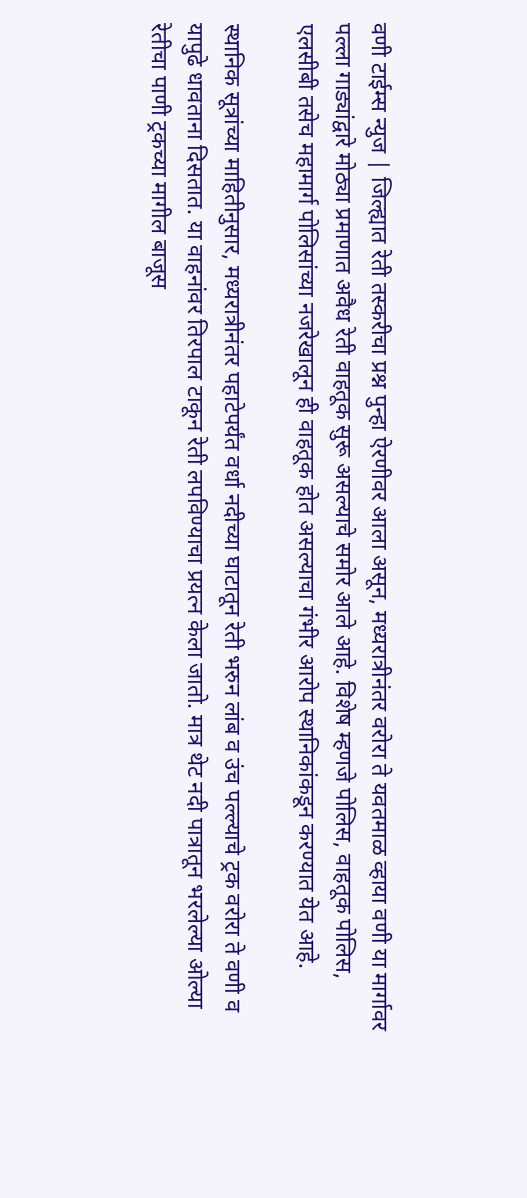वणी टाईम्स न्युज | जिल्ह्यात रेती तस्करीचा प्रश्न पुन्हा ऐरणीवर आला असून, मध्यरात्रीनंतर वरोरा ते यवतमाळ व्हाया वणी या मार्गावर पल्ला गाड्यांद्वारे मोठ्या प्रमाणात अवैध रेती वाहतूक सुरू असल्याचे समोर आले आहे. विशेष म्हणजे पोलिस, वाहतूक पोलिस, एलसीबी तसेच महामार्ग पोलिसांच्या नजरेखालून ही वाहतूक होत असल्याचा गंभीर आरोप स्थानिकांकडून करण्यात येत आहे.

स्थानिक सूत्रांच्या माहितीनुसार, मध्यरात्रीनंतर पहाटेपर्यंत वर्धा नदीच्या घाटातून रेती भरुन लांब व उंच पल्ल्याचे ट्रक वरोरा ते वणी व यापुढे धावताना दिसतात. या वाहनांवर तिरपाल टाकून रेती लपविण्याचा प्रयत्न केला जातो. मात्र थेट नदी पात्रातून भरलेल्या ओल्या रेतीचा पाणी ट्रकच्या मागील बाजूस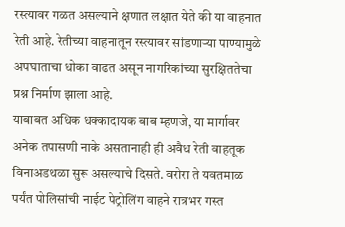रस्त्यावर गळत असल्याने क्षणात लक्षात येते की या वाहनात रेती आहे. रेतीच्या वाहनातून रस्त्यावर सांडणाऱ्या पाण्यामुळे अपघाताचा धोका वाढत असून नागरिकांच्या सुरक्षिततेचा प्रश्न निर्माण झाला आहे.
याबाबत अधिक धक्कादायक बाब म्हणजे, या मार्गावर अनेक तपासणी नाके असतानाही ही अवैध रेती वाहतूक विनाअडथळा सुरू असल्याचे दिसते. वरोरा ते यवतमाळ पर्यंत पोलिसांची नाईट पेट्रोलिंग वाहने रात्रभर गस्त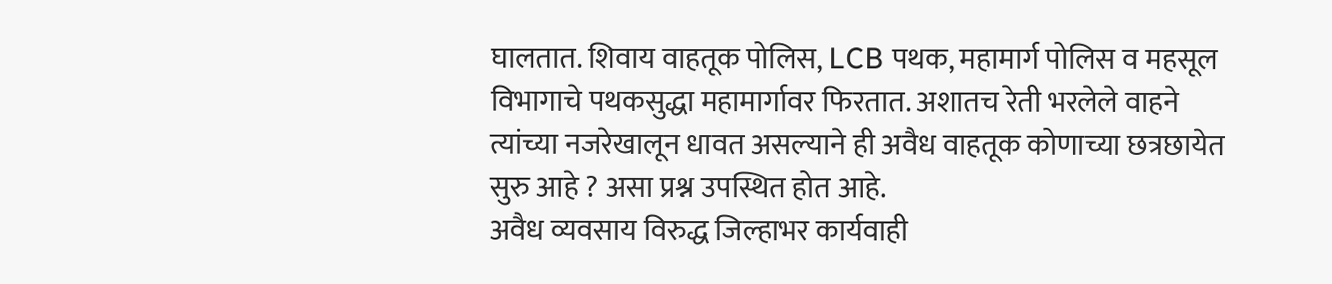घालतात. शिवाय वाहतूक पोलिस, LCB पथक, महामार्ग पोलिस व महसूल विभागाचे पथकसुद्धा महामार्गावर फिरतात. अशातच रेती भरलेले वाहने त्यांच्या नजरेखालून धावत असल्याने ही अवैध वाहतूक कोणाच्या छत्रछायेत सुरु आहे ? असा प्रश्न उपस्थित होत आहे.
अवैध व्यवसाय विरुद्ध जिल्हाभर कार्यवाही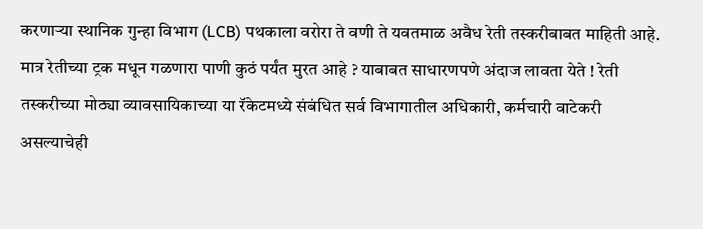करणाऱ्या स्थानिक गुन्हा विभाग (LCB) पथकाला वरोरा ते वणी ते यवतमाळ अवैध रेती तस्करीबाबत माहिती आहे. मात्र रेतीच्या ट्रक मधून गळणारा पाणी कुठं पर्यंत मुरत आहे ? याबाबत साधारणपणे अंदाज लावता येते ! रेती तस्करीच्या मोठ्या व्यावसायिकाच्या या रॅकेटमध्ये संबंधित सर्व विभागातील अधिकारी, कर्मचारी वाटेकरी असल्याचेही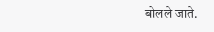बोलले जाते.